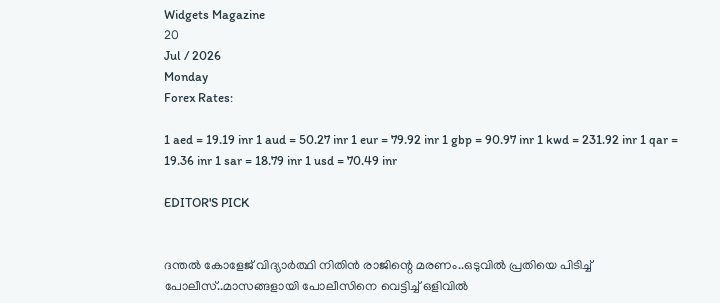Widgets Magazine
20
Jul / 2026
Monday
Forex Rates:

1 aed = 19.19 inr 1 aud = 50.27 inr 1 eur = 79.92 inr 1 gbp = 90.97 inr 1 kwd = 231.92 inr 1 qar = 19.36 inr 1 sar = 18.79 inr 1 usd = 70.49 inr

EDITOR'S PICK


ദന്തല്‍ കോളേജ് വിദ്യാര്‍ത്ഥി നിതിന്‍ രാജിന്റെ മരണം..ഒടുവിൽ പ്രതിയെ പിടിച്ച് പോലീസ്..മാസങ്ങളായി പോലീസിനെ വെട്ടിച്ച് ഒളിവില്‍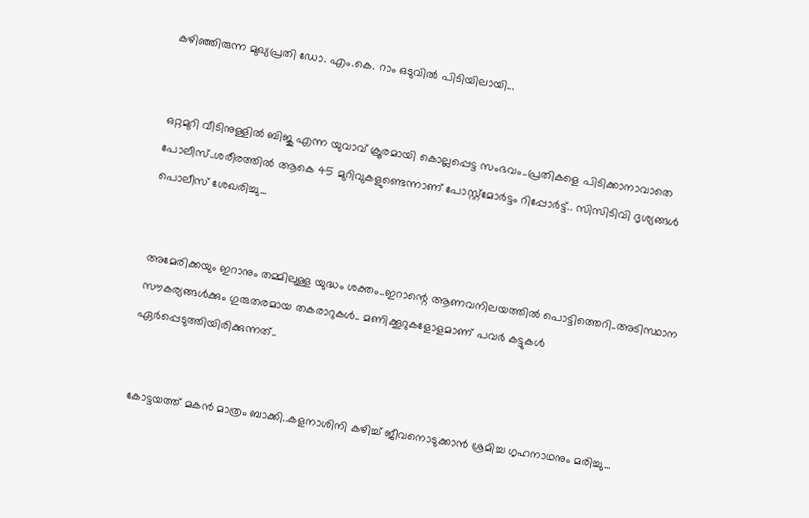കഴിഞ്ഞിരുന്ന മുഖ്യപ്രതി ഡോ. എം.കെ. റാം ഒടുവില്‍ പിടിയിലായി...


ഒറ്റമുറി വീടിനുള്ളില്‍ ബിജു എന്ന യുവാവ് ക്രൂരമായി കൊല്ലപ്പെട്ട സംഭവം..പ്രതികളെ പിടിക്കാനാവാതെ പോലീസ്..ശരീരത്തില്‍ ആകെ 45 മുറിവുകളുണ്ടെന്നാണ് പോസ്റ്റ്മോര്‍ട്ടം റിപ്പോര്‍ട്ട്.. സിസിടിവി ദൃശ്യങ്ങൾ പൊലീസ് ശേഖരിച്ചു...


അമേരിക്കയും ഇറാനും തമ്മിലുള്ള യുദ്ധം ശക്തം..ഇറാന്റെ ആണവനിലയത്തിൽ പൊട്ടിത്തെറി..അടിസ്ഥാന സൗകര്യങ്ങള്‍ക്കും ഗുരുതരമായ തകരാറുകള്‍.. മണിക്കൂറുകളോളമാണ് പവര്‍ കട്ടുകള്‍ ഏര്‍പ്പെടുത്തിയിരിക്കുന്നത്..


കോട്ടയത്ത് മകൻ മാത്രം ബാക്കി..കളനാശിനി കഴിച്ച് ജീവനൊടുക്കാന്‍ ശ്രമിച്ച ഗൃഹനാഥനും മരിച്ചു...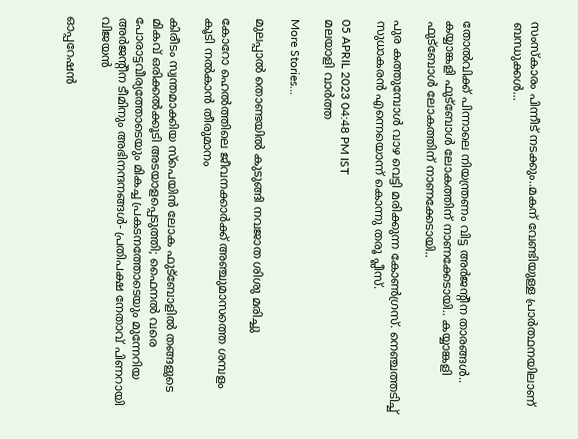സംസ്‌കാരം പിന്നീട് നടക്കും..മകന് വേണ്ടിയുള്ള പ്രാർത്ഥനയിലാണ് ബന്ധുക്കൾ...


തോല്‍വിക്ക് പിന്നാലെ നിയന്ത്രണം വിട്ട അര്‍ജന്റീന താരങ്ങള്‍.. കയ്യാങ്കളി ഫുട്‌ബോള്‍ ലോകത്തിന് നാണക്കേടായി.. കയ്യാങ്കളി ഫുട്‌ബോള്‍ ലോകത്തിന് നാണക്കേടായി..

പുര കത്തുമ്പോള്‍ വാഴ വെട്ടി മരിക്കുന്ന കോണ്‍ഗ്രസ്. നെഞ്ചത്തടിച്ച് സുധാകരന്‍ എന്നെയൊന്ന് കൊന്നു തരൂ പ്ലീസ്.

05 APRIL 2023 04:48 PM IST
മലയാളി വാര്‍ത്ത

More Stories...

മുലപ്പാല്‍ തൊണ്ടയില്‍ കുടുങ്ങി നവജാത ശിശു മരിച്ചു

കോറോ ഹെല്‍ത്തിലെ ജീവനക്കാര്‍ക്ക് അഞ്ചുമാസത്തെ ശമ്പളം കൂടി നല്‍കാന്‍ തീരുമാനം

കിരീടം സ്വന്തമാക്കിയ സ്പെയിൻ ലോക ഫുട്ബോളിൽ തങ്ങളുടെ മികവ് ഒരിക്കൽക്കൂടി അടയാളപ്പെടുത്തി; ഫൈനൽ വരെ പോരാട്ടവീര്യത്തോടെയും മികച്ച പ്രകടനത്തോടെയും മുന്നേറിയ അർജന്റീന ടീമിനും അഭിനന്ദനങ്ങൾ- പ്രതിപക്ഷ നേതാവ് പിണറായി വിജയൻ

ഓപ്പറേഷന്‍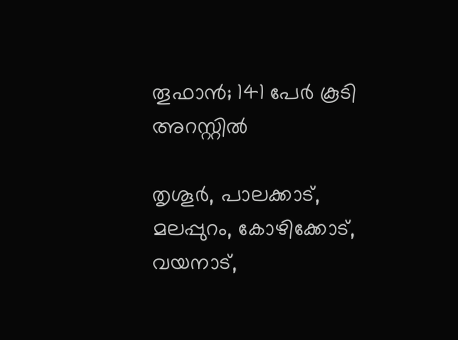തൂഫാൻ; 141 പേര്‍ കൂടി അറസ്റ്റിൽ

തൃശൂർ, പാലക്കാട്, മലപ്പുറം, കോഴിക്കോട്, വയനാട്,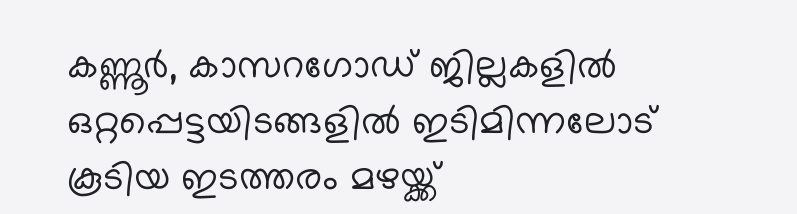കണ്ണൂർ, കാസറഗോഡ് ജില്ലകളിൽ ഒറ്റപ്പെട്ടയിടങ്ങളിൽ ഇടിമിന്നലോട് കൂടിയ ഇടത്തരം മഴയ്ക്ക്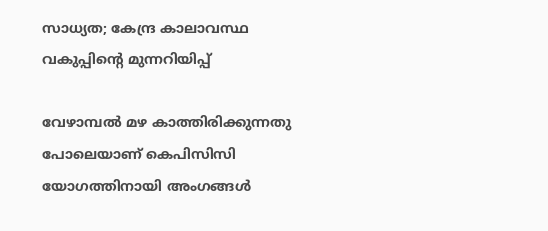സാധ്യത; കേന്ദ്ര കാലാവസ്ഥ വകുപ്പിന്റെ മുന്നറിയിപ്പ്

വേഴാമ്പല്‍ മഴ കാത്തിരിക്കുന്നതു പോലെയാണ് കെപിസിസി യോഗത്തിനായി അംഗങ്ങള്‍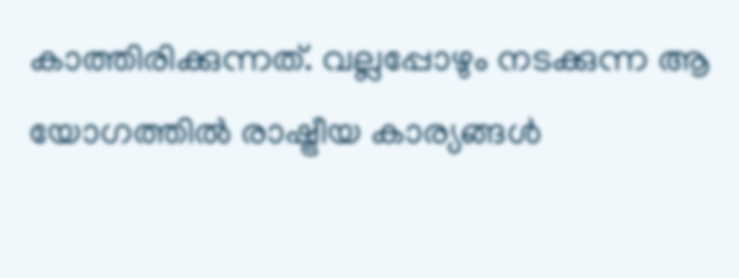കാത്തിരിക്കുന്നത്. വല്ലപ്പോഴും നടക്കുന്ന ആ യോഗത്തില്‍ രാഷ്ട്രീയ കാര്യങ്ങള്‍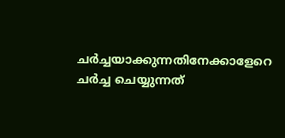ചര്‍ച്ചയാക്കുന്നതിനേക്കാളേറെ ചര്‍ച്ച ചെയ്യുന്നത്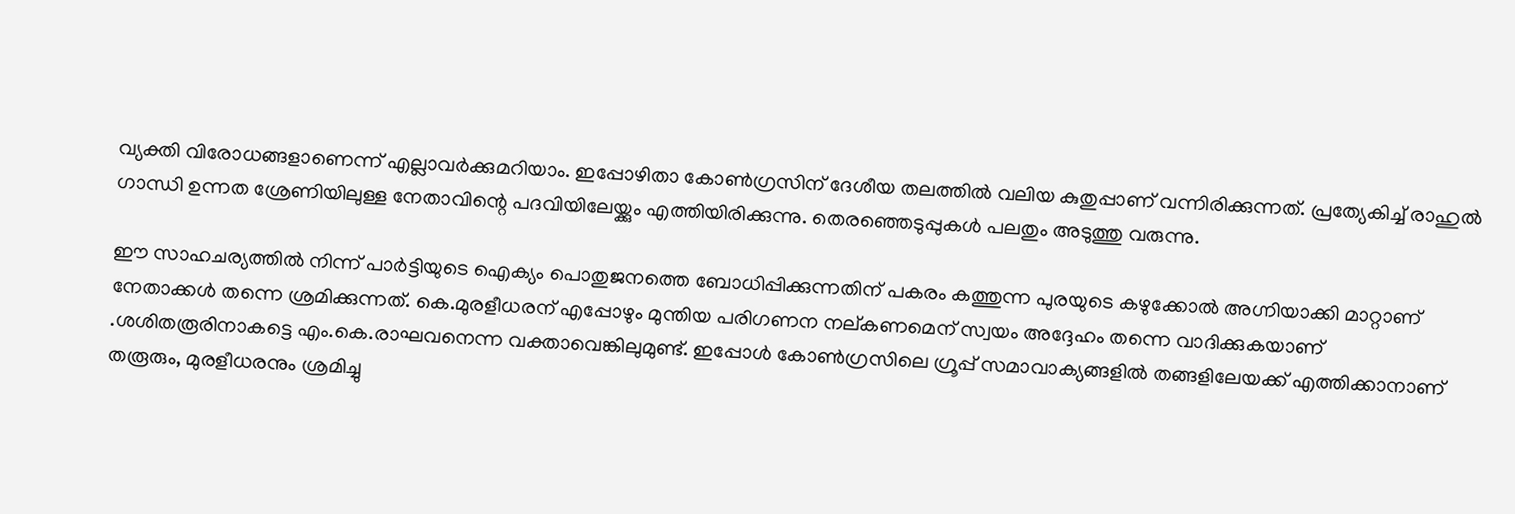വ്യക്തി വിരോധങ്ങളാണെന്ന് എല്ലാവര്‍ക്കുമറിയാം. ഇപ്പോഴിതാ കോണ്‍ഗ്രസിന് ദേശീയ തലത്തില്‍ വലിയ കുതുപ്പാണ് വന്നിരിക്കുന്നത്. പ്രത്യേകിച്ച് രാഹുല്‍ ഗാന്ധി ഉന്നത ശ്രേണിയിലുള്ള നേതാവിന്റെ പദവിയിലേയ്ക്കും എത്തിയിരിക്കുന്നു. തെരഞ്ഞെടുപ്പുകള്‍ പലതും അടുത്തു വരുന്നു.

ഈ സാഹചര്യത്തില്‍ നിന്ന് പാര്‍ട്ടിയുടെ ഐക്യം പൊതുജനത്തെ ബോധിപ്പിക്കുന്നതിന് പകരം കത്തുന്ന പുരയുടെ കഴുക്കോല്‍ അഗ്നിയാക്കി മാറ്റാണ് നേതാക്കള്‍ തന്നെ ശ്രമിക്കുന്നത്. കെ.മുരളീധരന് എപ്പോഴും മുന്തിയ പരിഗണന നല്കണമെന് സ്വയം അദ്ദേഹം തന്നെ വാദിക്കുകയാണ് .ശശിതരൂരിനാകട്ടെ എം.കെ.രാഘവനെന്ന വക്താവെങ്കിലുമുണ്ട്. ഇപ്പോള്‍ കോണ്‍ഗ്രസിലെ ഗ്രൂപ്പ് സമാവാക്യങ്ങളില്‍ തങ്ങളിലേയക്ക് എത്തിക്കാനാണ് തരൂരും, മുരളീധരനും ശ്രമിച്ചു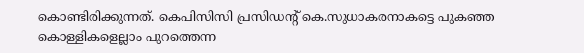കൊണ്ടിരിക്കുന്നത്. കെപിസിസി പ്രസിഡന്റ് കെ.സുധാകരനാകട്ടെ പുകഞ്ഞ കൊള്ളികളെല്ലാം പുറത്തെന്ന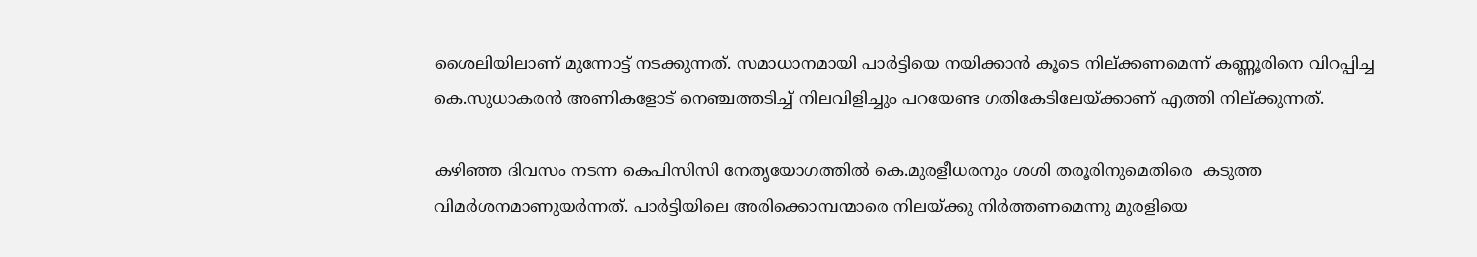ശൈലിയിലാണ് മുന്നോട്ട് നടക്കുന്നത്. സമാധാനമായി പാര്‍ട്ടിയെ നയിക്കാന്‍ കൂടെ നില്ക്കണമെന്ന് കണ്ണൂരിനെ വിറപ്പിച്ച കെ.സുധാകരന്‍ അണികളോട് നെഞ്ചത്തടിച്ച് നിലവിളിച്ചും പറയേണ്ട ഗതികേടിലേയ്ക്കാണ് എത്തി നില്ക്കുന്നത്.

കഴിഞ്ഞ ദിവസം നടന്ന കെപിസിസി നേതൃയോഗത്തില്‍ കെ.മുരളീധരനും ശശി തരൂരിനുമെതിരെ  കടുത്ത വിമര്‍ശനമാണുയര്‍ന്നത്. പാര്‍ട്ടിയിലെ അരിക്കൊമ്പന്മാരെ നിലയ്ക്കു നിര്‍ത്തണമെന്നു മുരളിയെ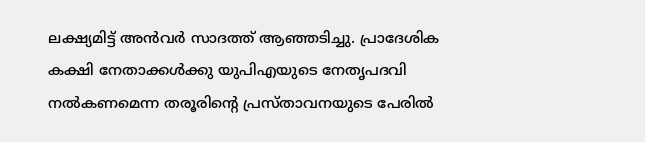ലക്ഷ്യമിട്ട് അന്‍വര്‍ സാദത്ത് ആഞ്ഞടിച്ചു. പ്രാദേശിക കക്ഷി നേതാക്കള്‍ക്കു യുപിഎയുടെ നേതൃപദവി നല്‍കണമെന്ന തരൂരിന്റെ പ്രസ്താവനയുടെ പേരില്‍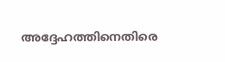അദ്ദേഹത്തിനെതിരെ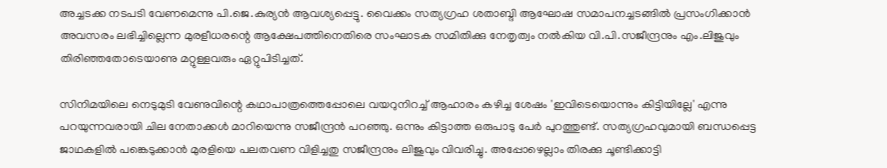അച്ചടക്ക നടപടി വേണമെന്നു പി.ജെ.കുര്യന്‍ ആവശ്യപ്പെട്ടു. വൈക്കം സത്യഗ്രഹ ശതാബ്ദി ആഘോഷ സമാപനച്ചടങ്ങില്‍ പ്രസംഗിക്കാന്‍ അവസരം ലഭിച്ചില്ലെന്ന മുരളീധരന്റെ ആക്ഷേപത്തിനെതിരെ സംഘാടക സമിതിക്കു നേതൃത്വം നല്‍കിയ വി.പി.സജീന്ദ്രനും എം.ലിജുവും തിരിഞ്ഞതോടെയാണു മറ്റുള്ളവരും ഏറ്റുപിടിച്ചത്.

സിനിമയിലെ നെടുമുടി വേണുവിന്റെ കഥാപാത്രത്തെപ്പോലെ വയറുനിറച്ച് ആഹാരം കഴിച്ച ശേഷം 'ഇവിടെയൊന്നും കിട്ടിയില്ലേ' എന്നു പറയുന്നവരായി ചില നേതാക്കള്‍ മാറിയെന്നു സജീന്ദ്രന്‍ പറഞ്ഞു. ഒന്നും കിട്ടാത്ത ഒരുപാടു പേര്‍ പുറത്തുണ്ട്. സത്യഗ്രഹവുമായി ബന്ധപ്പെട്ട ജാഥകളില്‍ പങ്കെടുക്കാന്‍ മുരളിയെ പലതവണ വിളിച്ചതു സജീന്ദ്രനും ലിജുവും വിവരിച്ചു. അപ്പോഴെല്ലാം തിരക്കു ചൂണ്ടിക്കാട്ടി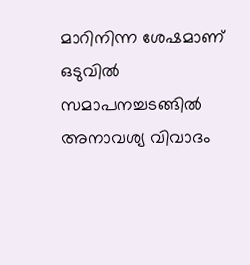മാറിനിന്ന ശേഷമാണ് ഒടുവില്‍ സമാപനച്ചടങ്ങില്‍ അനാവശ്യ വിവാദം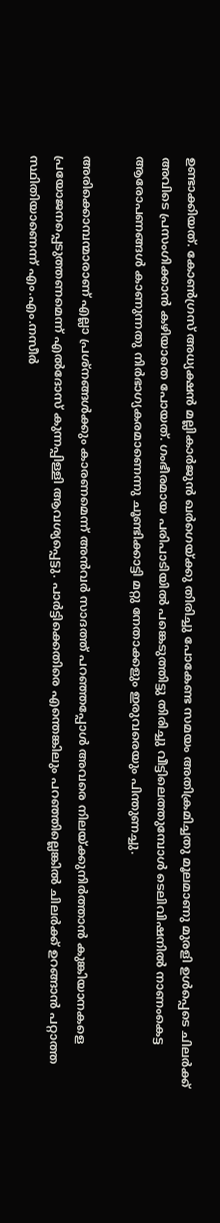ഉണ്ടാക്കിയത്. കോണ്‍ഗ്രസ് അധ്യക്ഷന്‍ മല്ലികാര്‍ജുന്‍ ഖര്‍ഗെയ്ക്കു തിരിച്ചു പോകേണ്ട സമയം അതിക്രമിച്ചതു മൂലമാണു മുരളി ഉള്‍പ്പെടെ ചിലര്‍ക്ക് അവിടെ പ്രസംഗിക്കാന്‍ കഴിയാതെ പോയത്. ഗംഭീരമായ പരിപാടിയില്‍ പങ്കെടുത്തിട്ടു തിരിച്ചു വീട്ടിലെത്തുമ്പോള്‍ ടെലിവിഷനില്‍ നാണംകെട്ട ആരോപണങ്ങള്‍ കാണുന്നതു നിര്‍ഭാഗ്യകരമാണെന്നു ചൂണ്ടിക്കാട്ടി മറ്റു നേതാക്കളും ഇരുവരെയും പിന്തുണച്ചു.

അരിക്കൊമ്പന്മാരാണ് എല്ലാ പ്രശ്‌നങ്ങള്‍ക്കും കാരണമെന്ന് അന്‍വര്‍ സാദത്ത് പറഞ്ഞപ്പോള്‍ അവരെ നിലയ്ക്കുനിര്‍ത്താന്‍ കുങ്കിയാനകളെ പ്രയോജനപ്പെടുത്തണമെന്ന് എല്‍ദോസ് കുന്നപ്പിള്ളി ആവശ്യപ്പെട്ടു. പാര്‍ട്ടിക്കെതിരെ എന്തെങ്കിലും പറഞ്ഞില്ലെങ്കില്‍ ചിലര്‍ക്ക് ഉറങ്ങാന്‍ പറ്റാത്ത സ്ഥിതിയാണെന്ന് എം.എം.നസീര്‍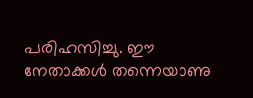പരിഹസിച്ചു. ഈ നേതാക്കള്‍ തന്നെയാണു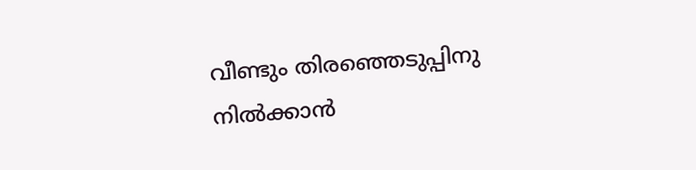വീണ്ടും തിരഞ്ഞെടുപ്പിനു നില്‍ക്കാന്‍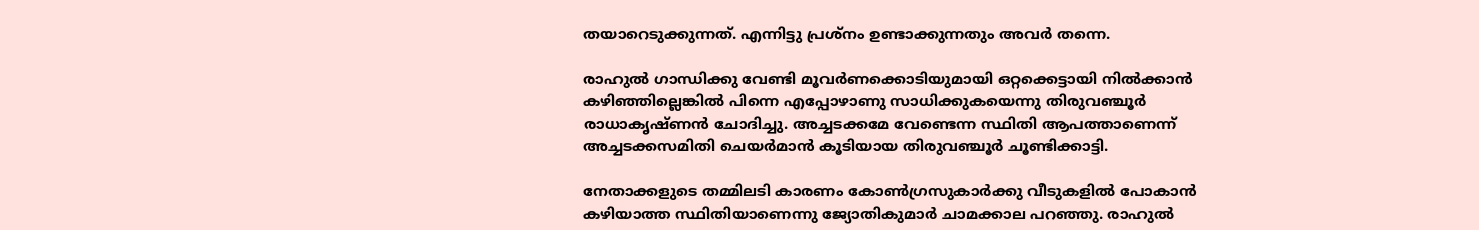തയാറെടുക്കുന്നത്. എന്നിട്ടു പ്രശ്‌നം ഉണ്ടാക്കുന്നതും അവര്‍ തന്നെ.

രാഹുല്‍ ഗാന്ധിക്കു വേണ്ടി മൂവര്‍ണക്കൊടിയുമായി ഒറ്റക്കെട്ടായി നില്‍ക്കാന്‍ കഴിഞ്ഞില്ലെങ്കില്‍ പിന്നെ എപ്പോഴാണു സാധിക്കുകയെന്നു തിരുവഞ്ചൂര്‍ രാധാകൃഷ്ണന്‍ ചോദിച്ചു. അച്ചടക്കമേ വേണ്ടെന്ന സ്ഥിതി ആപത്താണെന്ന് അച്ചടക്കസമിതി ചെയര്‍മാന്‍ കൂടിയായ തിരുവഞ്ചൂര്‍ ചൂണ്ടിക്കാട്ടി.

നേതാക്കളുടെ തമ്മിലടി കാരണം കോണ്‍ഗ്രസുകാര്‍ക്കു വീടുകളില്‍ പോകാന്‍ കഴിയാത്ത സ്ഥിതിയാണെന്നു ജ്യോതികുമാര്‍ ചാമക്കാല പറഞ്ഞു. രാഹുല്‍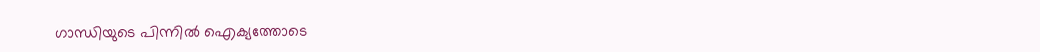ഗാന്ധിയുടെ പിന്നില്‍ ഐക്യത്തോടെ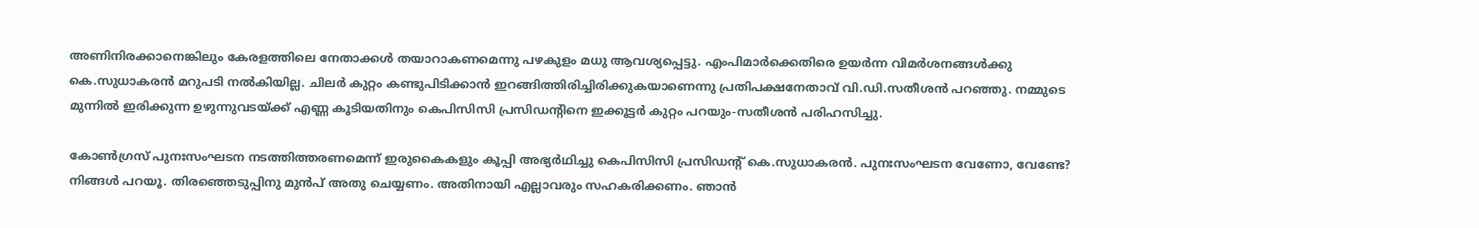അണിനിരക്കാനെങ്കിലും കേരളത്തിലെ നേതാക്കള്‍ തയാറാകണമെന്നു പഴകുളം മധു ആവശ്യപ്പെട്ടു. എംപിമാര്‍ക്കെതിരെ ഉയര്‍ന്ന വിമര്‍ശനങ്ങള്‍ക്കു കെ.സുധാകരന്‍ മറുപടി നല്‍കിയില്ല. ചിലര്‍ കുറ്റം കണ്ടുപിടിക്കാന്‍ ഇറങ്ങിത്തിരിച്ചിരിക്കുകയാണെന്നു പ്രതിപക്ഷനേതാവ് വി.ഡി.സതീശന്‍ പറഞ്ഞു. നമ്മുടെ മുന്നില്‍ ഇരിക്കുന്ന ഉഴുന്നുവടയ്ക്ക് എണ്ണ കൂടിയതിനും കെപിസിസി പ്രസിഡന്റിനെ ഇക്കൂട്ടര്‍ കുറ്റം പറയും-സതീശന്‍ പരിഹസിച്ചു.

കോണ്‍ഗ്രസ് പുനഃസംഘടന നടത്തിത്തരണമെന്ന് ഇരുകൈകളും കൂപ്പി അഭ്യര്‍ഥിച്ചു കെപിസിസി പ്രസിഡന്റ് കെ.സുധാകരന്‍. പുനഃസംഘടന വേണോ, വേണ്ടേ? നിങ്ങള്‍ പറയൂ. തിരഞ്ഞെടുപ്പിനു മുന്‍പ് അതു ചെയ്യണം. അതിനായി എല്ലാവരും സഹകരിക്കണം. ഞാന്‍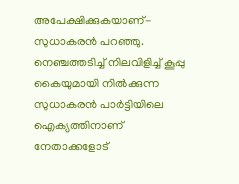അപേക്ഷിക്കുകയാണ്- സുധാകരന്‍ പറഞ്ഞു. നെഞ്ചത്തടിച്ച് നിലവിളിച്ച് കൂപ്പു കൈയുമായി നില്‍ക്കുന്ന സുധാകരന്‍ പാര്‍ട്ടിയിലെ ഐക്യത്തിനാണ് നേതാക്കളോട്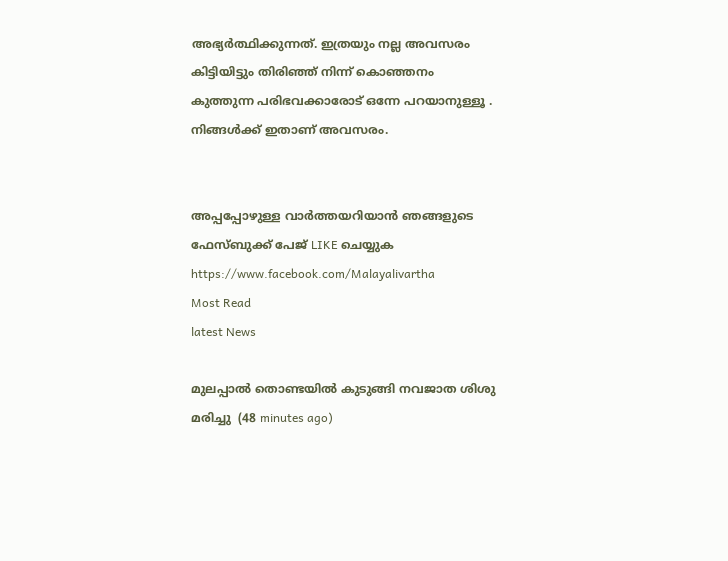അഭ്യര്‍ത്ഥിക്കുന്നത്. ഇത്രയും നല്ല അവസരം കിട്ടിയിട്ടും തിരിഞ്ഞ് നിന്ന് കൊഞ്ഞനം കുത്തുന്ന പരിഭവക്കാരോട് ഒന്നേ പറയാനുള്ളൂ . നിങ്ങള്‍ക്ക് ഇതാണ് അവസരം.


അപ്പപ്പോഴുള്ള വാര്‍ത്തയറിയാന്‍ ഞങ്ങളുടെ ഫേസ്‌ബുക്ക്‌ പേജ് LIKE ചെയ്യുക
https://www.facebook.com/Malayalivartha
Most Read
latest News

മുലപ്പാല്‍ തൊണ്ടയില്‍ കുടുങ്ങി നവജാത ശിശു മരിച്ചു  (48 minutes ago)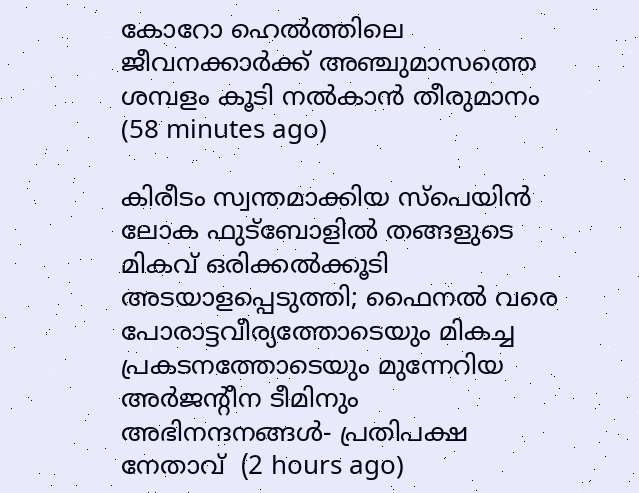കോറോ ഹെല്‍ത്തിലെ ജീവനക്കാര്‍ക്ക് അഞ്ചുമാസത്തെ ശമ്പളം കൂടി നല്‍കാന്‍ തീരുമാനം  (58 minutes ago)

കിരീടം സ്വന്തമാക്കിയ സ്പെയിൻ ലോക ഫുട്ബോളിൽ തങ്ങളുടെ മികവ് ഒരിക്കൽക്കൂടി അടയാളപ്പെടുത്തി; ഫൈനൽ വരെ പോരാട്ടവീര്യത്തോടെയും മികച്ച പ്രകടനത്തോടെയും മുന്നേറിയ അർജന്റീന ടീമിനും അഭിനന്ദനങ്ങൾ- പ്രതിപക്ഷ നേതാവ്  (2 hours ago)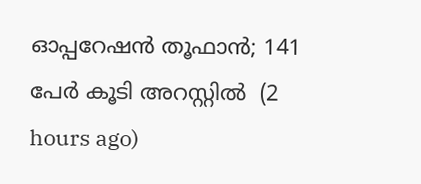ഓപ്പറേഷന്‍ തൂഫാൻ; 141 പേര്‍ കൂടി അറസ്റ്റിൽ  (2 hours ago)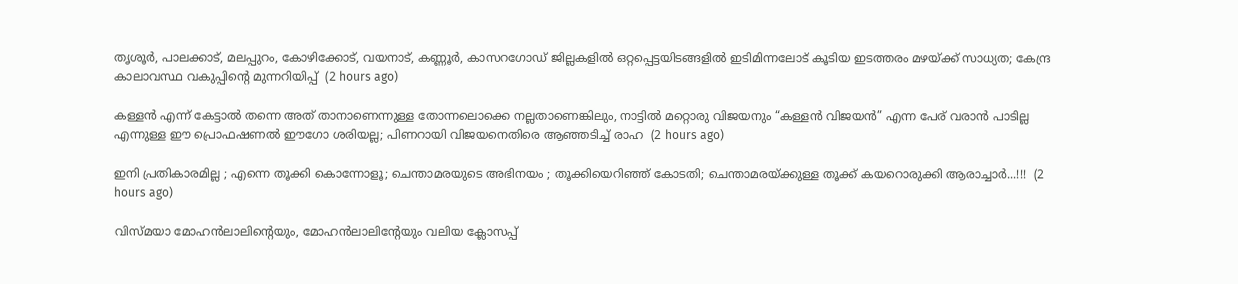തൃശൂർ, പാലക്കാട്, മലപ്പുറം, കോഴിക്കോട്, വയനാട്, കണ്ണൂർ, കാസറഗോഡ് ജില്ലകളിൽ ഒറ്റപ്പെട്ടയിടങ്ങളിൽ ഇടിമിന്നലോട് കൂടിയ ഇടത്തരം മഴയ്ക്ക് സാധ്യത; കേന്ദ്ര കാലാവസ്ഥ വകുപ്പിന്റെ മുന്നറിയിപ്പ്  (2 hours ago)

കള്ളൻ എന്ന് കേട്ടാൽ തന്നെ അത് താനാണെന്നുള്ള തോന്നലൊക്കെ നല്ലതാണെങ്കിലും, നാട്ടിൽ മറ്റൊരു വിജയനും “കള്ളൻ വിജയൻ” എന്ന പേര് വരാൻ പാടില്ല എന്നുള്ള ഈ പ്രൊഫഷണൽ ഈഗോ ശരിയല്ല; പിണറായി വിജയനെതിരെ ആഞ്ഞടിച്ച് രാഹ  (2 hours ago)

ഇനി പ്രതികാരമില്ല ; എന്നെ തൂക്കി കൊന്നോളൂ; ചെന്താമരയുടെ അഭിനയം ; തൂക്കിയെറിഞ്ഞ് കോടതി; ചെന്താമരയ്ക്കുള്ള തൂക്ക് കയറൊരുക്കി ആരാച്ചാർ...!!!  (2 hours ago)

വിസ്മയാ മോഹൻലാലിൻ്റെയും, മോഹൻലാലിൻ്റേയും വലിയ ക്ലോസപ്പ്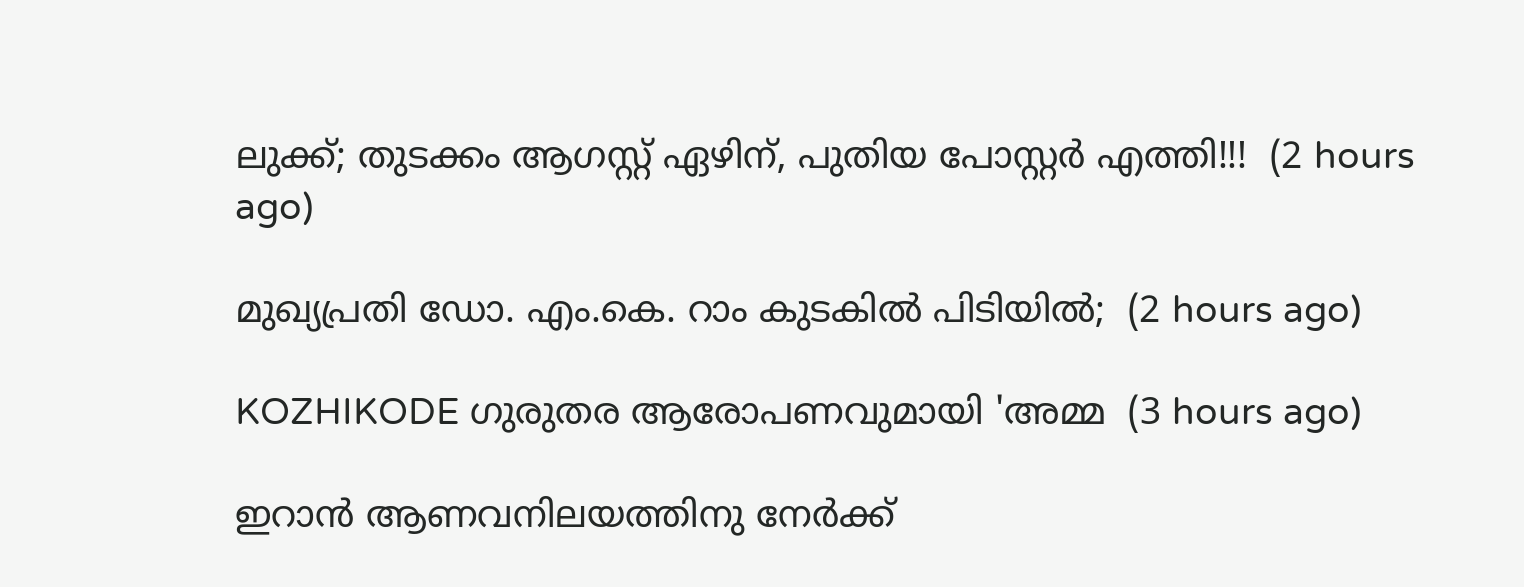ലുക്ക്; തുടക്കം ആഗസ്റ്റ് ഏഴിന്, പുതിയ പോസ്റ്റർ എത്തി!!!  (2 hours ago)

മുഖ്യപ്രതി ഡോ. എം.കെ. റാം കുടകില്‍ പിടിയില്‍;  (2 hours ago)

KOZHIKODE ഗുരുതര ആരോപണവുമായി 'അമ്മ  (3 hours ago)

ഇറാൻ ആണവനിലയത്തിനു നേർക്ക്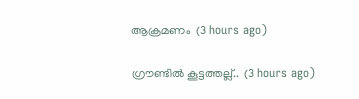ആക്രമണം  (3 hours ago)

ഗ്രൗണ്ടിൽ കൂട്ടത്തല്ല്..  (3 hours ago)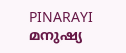PINARAYI മനുഷ്യ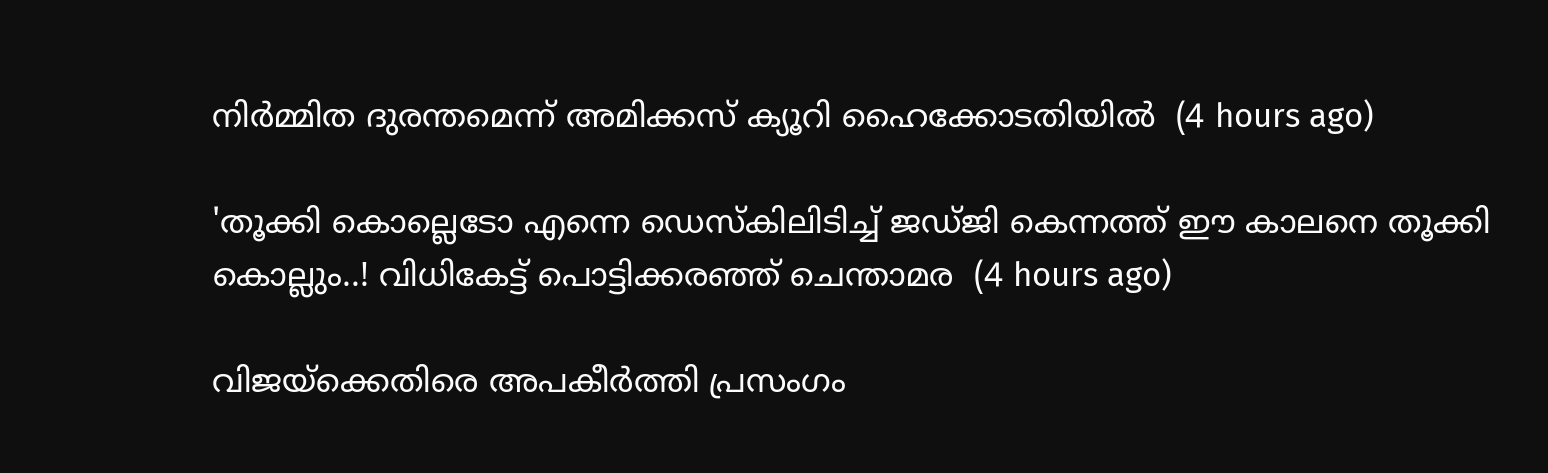നിർമ്മിത ദുരന്തമെന്ന് അമിക്കസ് ക്യൂറി ഹൈക്കോടതിയിൽ  (4 hours ago)

'തൂക്കി കൊല്ലെടോ എന്നെ ഡെസ്‌കിലിടിച്ച് ജഡ്ജി കെന്നത്ത് ഈ കാലനെ തൂക്കി കൊല്ലും..! വിധികേട്ട് പൊട്ടിക്കരഞ്ഞ് ചെന്താമര  (4 hours ago)

വിജയ്‌ക്കെതിരെ അപകീര്‍ത്തി പ്രസംഗം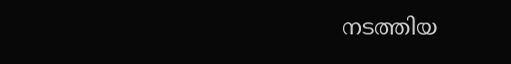നടത്തിയ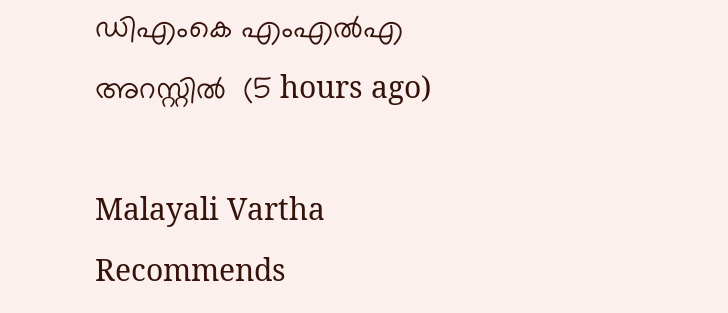ഡിഎംകെ എംഎല്‍എ അറസ്റ്റില്‍  (5 hours ago)

Malayali Vartha Recommends